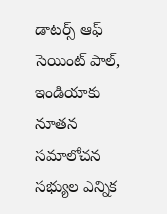డాటర్స్ ఆఫ్ సెయింట్ పాల్, ఇండియాకు నూతన సమాలోచన సభ్యుల ఎన్నిక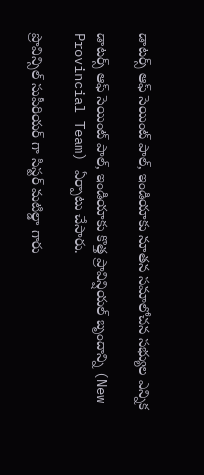డాటర్స్ ఆఫ్ సెయింట్ పాల్, ఇండియాకు నూతన సమాలోచన సభ్యుల ఎన్నిక

డాటర్స్ ఆఫ్ సెయింట్ పాల్, ఇండియాకు కొత్త ప్రావిన్షియల్ బృందాన్ని (New Provincial Team) ఏర్పాటు చేసారు.

ప్రొవిన్సిల్ సుపీరియర్ గా సిస్టర్ మటిల్డా గారు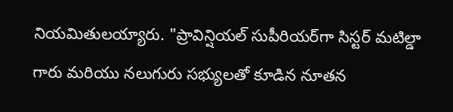నియమితులయ్యారు. "ప్రావిన్షియల్ సుపీరియర్‌గా సిస్టర్ మటిల్డా గారు మరియు నలుగురు సభ్యులతో కూడిన నూతన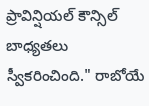ప్రావిన్షియల్ కౌన్సిల్ బాధ్యతలు స్వీకరించింది." రాబోయే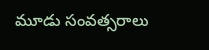మూడు సంవత్సరాలు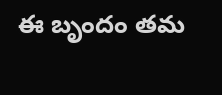ఈ బృందం తమ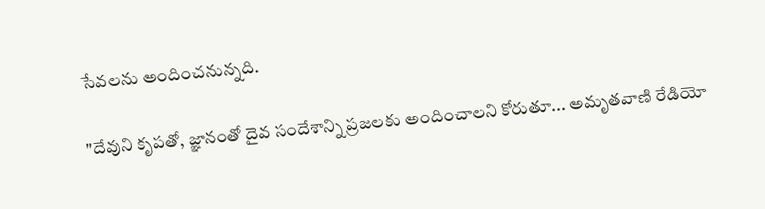సేవలను అందించనున్నది.

"దేవుని కృపతో, జ్ఞానంతో దైవ సందేశాన్ని ప్రజలకు అందించాలని కోరుతూ... అమృతవాణి రేడియో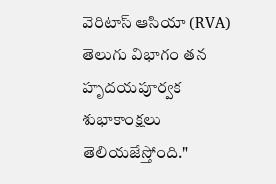వెరిటాస్ ఆసియా (RVA) తెలుగు విభాగం తన హృదయపూర్వక శుభాకాంక్షలు తెలియజేస్తోంది."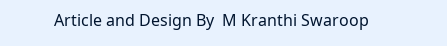Article and Design By  M Kranthi Swaroop